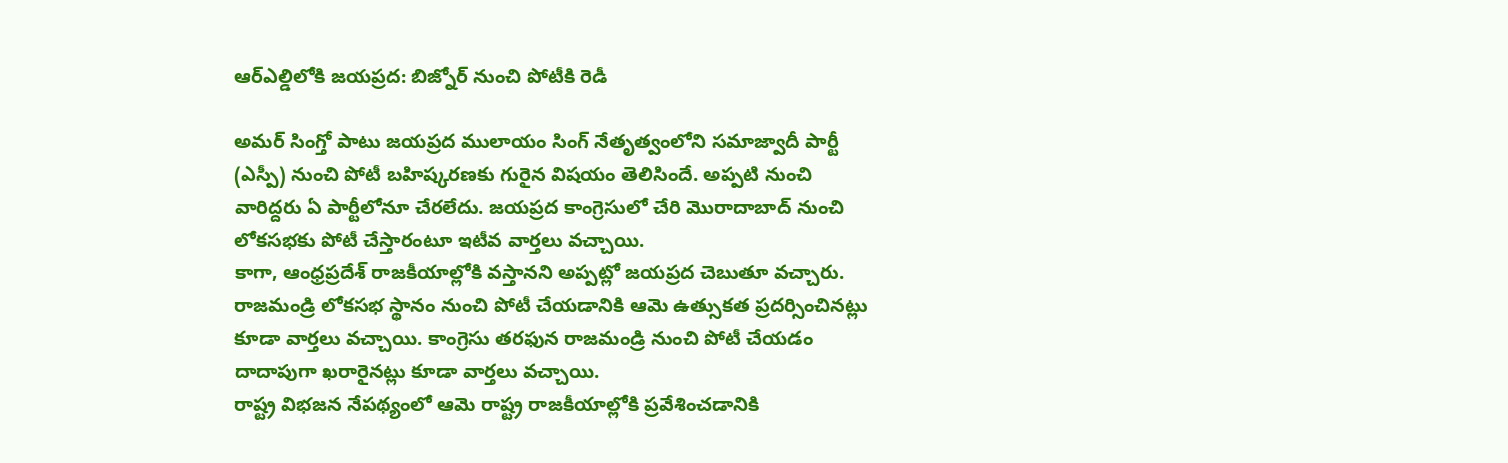ఆర్ఎల్డిలోకి జయప్రద: బిజ్నోర్ నుంచి పోటీకి రెడీ

అమర్ సింగ్తో పాటు జయప్రద ములాయం సింగ్ నేతృత్వంలోని సమాజ్వాదీ పార్టీ (ఎస్పీ) నుంచి పోటీ బహిష్కరణకు గురైన విషయం తెలిసిందే. అప్పటి నుంచి వారిద్దరు ఏ పార్టీలోనూ చేరలేదు. జయప్రద కాంగ్రెసులో చేరి మొరాదాబాద్ నుంచి లోకసభకు పోటీ చేస్తారంటూ ఇటీవ వార్తలు వచ్చాయి.
కాగా, ఆంధ్రప్రదేశ్ రాజకీయాల్లోకి వస్తానని అప్పట్లో జయప్రద చెబుతూ వచ్చారు. రాజమండ్రి లోకసభ స్థానం నుంచి పోటీ చేయడానికి ఆమె ఉత్సుకత ప్రదర్సించినట్లు కూడా వార్తలు వచ్చాయి. కాంగ్రెసు తరఫున రాజమండ్రి నుంచి పోటీ చేయడం దాదాపుగా ఖరారైనట్లు కూడా వార్తలు వచ్చాయి.
రాష్ట్ర విభజన నేపథ్యంలో ఆమె రాష్ట్ర రాజకీయాల్లోకి ప్రవేశించడానికి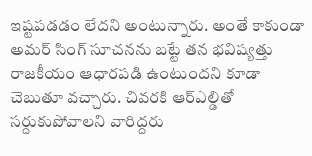ఇష్టపడడం లేదని అంటున్నారు. అంతే కాకుండా అమర్ సింగ్ సూచనను బట్టే తన భవిష్యత్తు రాజకీయం ఆధారపడి ఉంటుందని కూడా చెబుతూ వచ్చారు. చివరకి ఆర్ఎల్డితో సర్దుకుపోవాలని వారిద్దరు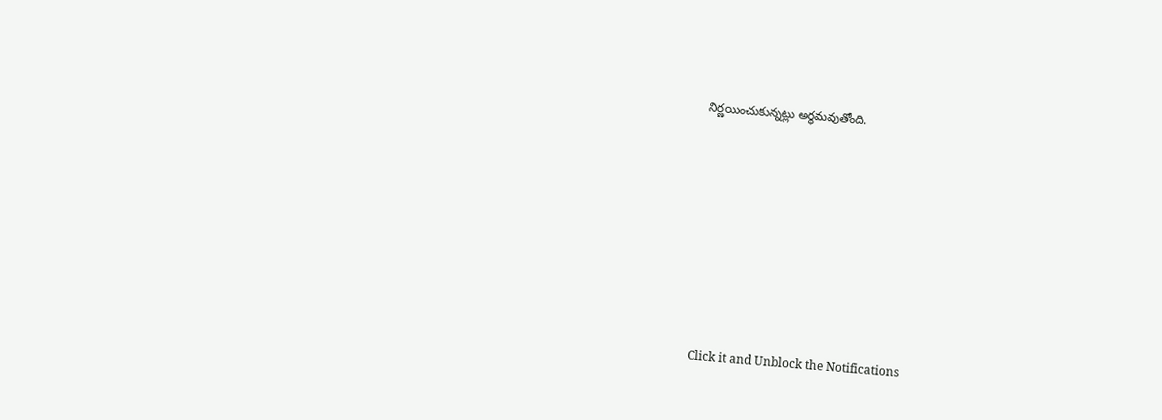నిర్ణయించుకున్నట్లు అర్థమవుతోంది.












Click it and Unblock the Notifications